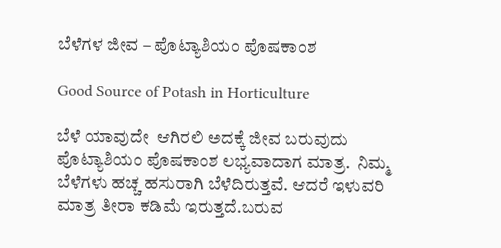ಬೆಳೆಗಳ ಜೀವ – ಪೊಟ್ಯಾಶಿಯಂ ಪೊಷಕಾಂಶ

Good Source of Potash in Horticulture

ಬೆಳೆ ಯಾವುದೇ  ಆಗಿರಲಿ ಅದಕ್ಕೆ ಜೀವ ಬರುವುದು ಪೊಟ್ಯಾಶಿಯಂ ಪೊಷಕಾಂಶ ಲಭ್ಯವಾದಾಗ ಮಾತ್ರ.  ನಿಮ್ಮ ಬೆಳೆಗಳು ಹಚ್ಚ ಹಸುರಾಗಿ ಬೆಳೆದಿರುತ್ತವೆ. ಆದರೆ ಇಳುವರಿ ಮಾತ್ರ ತೀರಾ ಕಡಿಮೆ ಇರುತ್ತದೆ.ಬರುವ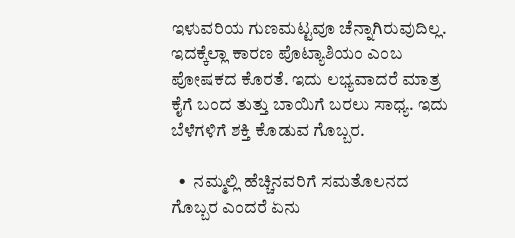ಇಳುವರಿಯ ಗುಣಮಟ್ಟವೂ ಚೆನ್ನಾಗಿರುವುದಿಲ್ಲ. ಇದಕ್ಕೆಲ್ಲಾ ಕಾರಣ ಪೊಟ್ಯಾಶಿಯಂ ಎಂಬ ಪೋಷಕದ ಕೊರತೆ. ಇದು ಲಭ್ಯವಾದರೆ ಮಾತ್ರ  ಕೈಗೆ ಬಂದ ತುತ್ತು ಬಾಯಿಗೆ ಬರಲು ಸಾಧ್ಯ. ಇದು ಬೆಳೆಗಳಿಗೆ ಶಕ್ತಿ ಕೊಡುವ ಗೊಬ್ಬರ.

  •  ನಮ್ಮಲ್ಲಿ ಹೆಚ್ಚಿನವರಿಗೆ ಸಮತೊಲನದ ಗೊಬ್ಬರ ಎಂದರೆ ಏನು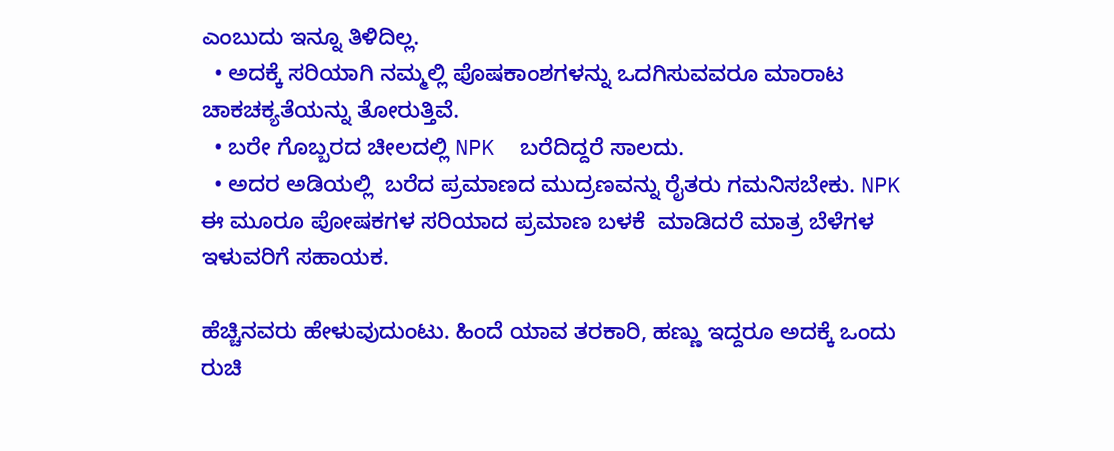ಎಂಬುದು ಇನ್ನೂ ತಿಳಿದಿಲ್ಲ.
  • ಅದಕ್ಕೆ ಸರಿಯಾಗಿ ನಮ್ಮಲ್ಲಿ ಪೊಷಕಾಂಶಗಳನ್ನು ಒದಗಿಸುವವರೂ ಮಾರಾಟ ಚಾಕಚಕ್ಯತೆಯನ್ನು ತೋರುತ್ತಿವೆ.
  • ಬರೇ ಗೊಬ್ಬರದ ಚೀಲದಲ್ಲಿ NPK  ಬರೆದಿದ್ದರೆ ಸಾಲದು.
  • ಅದರ ಅಡಿಯಲ್ಲಿ  ಬರೆದ ಪ್ರಮಾಣದ ಮುದ್ರಣವನ್ನು ರೈತರು ಗಮನಿಸಬೇಕು. NPK ಈ ಮೂರೂ ಪೋಷಕಗಳ ಸರಿಯಾದ ಪ್ರಮಾಣ ಬಳಕೆ  ಮಾಡಿದರೆ ಮಾತ್ರ ಬೆಳೆಗಳ ಇಳುವರಿಗೆ ಸಹಾಯಕ.

ಹೆಚ್ಚಿನವರು ಹೇಳುವುದುಂಟು. ಹಿಂದೆ ಯಾವ ತರಕಾರಿ, ಹಣ್ಣು ಇದ್ದರೂ ಅದಕ್ಕೆ ಒಂದು ರುಚಿ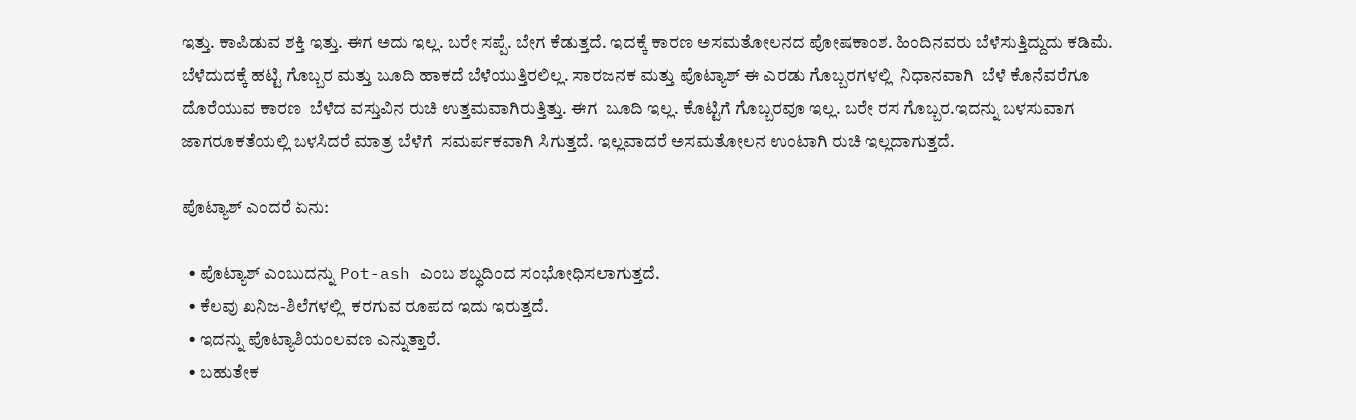ಇತ್ತು. ಕಾಪಿಡುವ ಶಕ್ತಿ ಇತ್ತು. ಈಗ ಅದು ಇಲ್ಲ. ಬರೇ ಸಪ್ಪೆ. ಬೇಗ ಕೆಡುತ್ತದೆ. ಇದಕ್ಕೆ ಕಾರಣ ಅಸಮತೋಲನದ ಪೋಷಕಾಂಶ. ಹಿಂದಿನವರು ಬೆಳೆಸುತ್ತಿದ್ದುದು ಕಡಿಮೆ. ಬೆಳೆದುದಕ್ಕೆ ಹಟ್ಟಿ ಗೊಬ್ಬರ ಮತ್ತು ಬೂದಿ ಹಾಕದೆ ಬೆಳೆಯುತ್ತಿರಲಿಲ್ಲ. ಸಾರಜನಕ ಮತ್ತು ಪೊಟ್ಯಾಶ್ ಈ ಎರಡು ಗೊಬ್ಬರಗಳಲ್ಲಿ  ನಿಧಾನವಾಗಿ  ಬೆಳೆ ಕೊನೆವರೆಗೂ ದೊರೆಯುವ ಕಾರಣ  ಬೆಳೆದ ವಸ್ತುವಿನ ರುಚಿ ಉತ್ತಮವಾಗಿರುತ್ತಿತ್ತು. ಈಗ  ಬೂದಿ ಇಲ್ಲ. ಕೊಟ್ಟಿಗೆ ಗೊಬ್ಬರವೂ ಇಲ್ಲ. ಬರೇ ರಸ ಗೊಬ್ಬರ.ಇದನ್ನು ಬಳಸುವಾಗ ಜಾಗರೂಕತೆಯಲ್ಲಿ ಬಳಸಿದರೆ ಮಾತ್ರ ಬೆಳೆಗೆ  ಸಮರ್ಪಕವಾಗಿ ಸಿಗುತ್ತದೆ. ಇಲ್ಲವಾದರೆ ಅಸಮತೋಲನ ಉಂಟಾಗಿ ರುಚಿ ಇಲ್ಲದಾಗುತ್ತದೆ.

ಪೊಟ್ಯಾಶ್ ಎಂದರೆ ಏನು:

  • ಪೊಟ್ಯಾಶ್ ಎಂಬುದನ್ನು Pot-ash ಎಂಬ ಶಬ್ಧದಿಂದ ಸಂಭೋಧಿಸಲಾಗುತ್ತದೆ.
  • ಕೆಲವು ಖನಿಜ-ಶಿಲೆಗಳಲ್ಲಿ  ಕರಗುವ ರೂಪದ ಇದು ಇರುತ್ತದೆ.
  • ಇದನ್ನು ಪೊಟ್ಯಾಶಿಯಂಲವಣ ಎನ್ನುತ್ತಾರೆ.
  • ಬಹುತೇಕ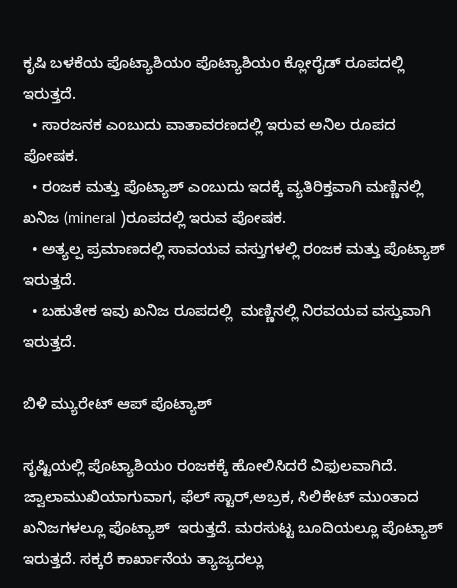ಕೃಷಿ ಬಳಕೆಯ ಪೊಟ್ಯಾಶಿಯಂ ಪೊಟ್ಯಾಶಿಯಂ ಕ್ಲೋರೈಡ್ ರೂಪದಲ್ಲಿ ಇರುತ್ತದೆ.
  • ಸಾರಜನಕ ಎಂಬುದು ವಾತಾವರಣದಲ್ಲಿ ಇರುವ ಅನಿಲ ರೂಪದ ಪೋಷಕ.
  • ರಂಜಕ ಮತ್ತು ಪೊಟ್ಯಾಶ್ ಎಂಬುದು ಇದಕ್ಕೆ ವ್ಯತಿರಿಕ್ತವಾಗಿ ಮಣ್ಣಿನಲ್ಲಿ  ಖನಿಜ (mineral )ರೂಪದಲ್ಲಿ ಇರುವ ಪೋಷಕ.
  • ಅತ್ಯಲ್ಪ ಪ್ರಮಾಣದಲ್ಲಿ ಸಾವಯವ ವಸ್ತುಗಳಲ್ಲಿ ರಂಜಕ ಮತ್ತು ಪೊಟ್ಯಾಶ್ ಇರುತ್ತದೆ.
  • ಬಹುತೇಕ ಇವು ಖನಿಜ ರೂಪದಲ್ಲಿ  ಮಣ್ಣಿನಲ್ಲಿ ನಿರವಯವ ವಸ್ತುವಾಗಿ ಇರುತ್ತದೆ.

ಬಿಳಿ ಮ್ಯುರೇಟ್ ಆಪ್ ಪೊಟ್ಯಾಶ್

ಸೃಷ್ಟಿಯಲ್ಲಿ ಪೊಟ್ಯಾಶಿಯಂ ರಂಜಕಕ್ಕೆ ಹೋಲಿಸಿದರೆ ವಿಫುಲವಾಗಿದೆ. ಜ್ವಾಲಾಮುಖಿಯಾಗುವಾಗ, ಫೆಲ್ ಸ್ಟಾರ್,ಅಬ್ರಕ, ಸಿಲಿಕೇಟ್ ಮುಂತಾದ ಖನಿಜಗಳಲ್ಲೂ ಪೊಟ್ಯಾಶ್  ಇರುತ್ತದೆ. ಮರಸುಟ್ಟ ಬೂದಿಯಲ್ಲೂ ಪೊಟ್ಯಾಶ್ ಇರುತ್ತದೆ. ಸಕ್ಕರೆ ಕಾರ್ಖಾನೆಯ ತ್ಯಾಜ್ಯದಲ್ಲು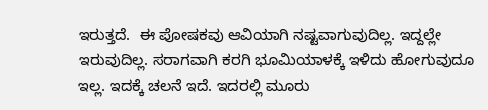ಇರುತ್ತದೆ.  ಈ ಪೋಷಕವು ಆವಿಯಾಗಿ ನಷ್ಟವಾಗುವುದಿಲ್ಲ. ಇದ್ದಲ್ಲೇ ಇರುವುದಿಲ್ಲ. ಸರಾಗವಾಗಿ ಕರಗಿ ಭೂಮಿಯಾಳಕ್ಕೆ ಇಳಿದು ಹೋಗುವುದೂ ಇಲ್ಲ. ಇದಕ್ಕೆ ಚಲನೆ ಇದೆ. ಇದರಲ್ಲಿ ಮೂರು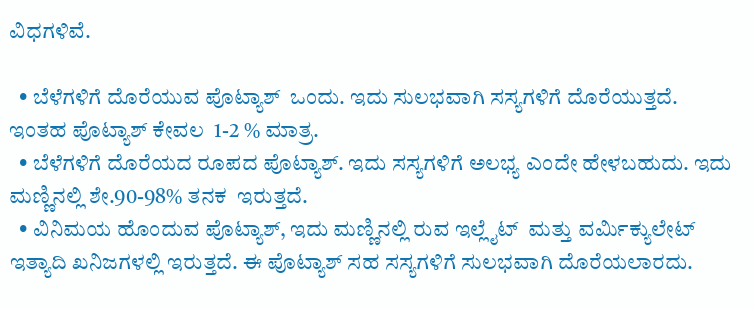ವಿಧಗಳಿವೆ.

  • ಬೆಳೆಗಳಿಗೆ ದೊರೆಯುವ ಪೊಟ್ಯಾಶ್  ಒಂದು. ಇದು ಸುಲಭವಾಗಿ ಸಸ್ಯಗಳಿಗೆ ದೊರೆಯುತ್ತದೆ. ಇಂತಹ ಪೊಟ್ಯಾಶ್ ಕೇವಲ  1-2 % ಮಾತ್ರ.
  • ಬೆಳೆಗಳಿಗೆ ದೊರೆಯದ ರೂಪದ ಪೊಟ್ಯಾಶ್. ಇದು ಸಸ್ಯಗಳಿಗೆ ಅಲಭ್ಯ ಎಂದೇ ಹೇಳಬಹುದು. ಇದು ಮಣ್ಣಿನಲ್ಲಿ ಶೇ.90-98% ತನಕ  ಇರುತ್ತದೆ.
  • ವಿನಿಮಯ ಹೊಂದುವ ಪೊಟ್ಯಾಶ್, ಇದು ಮಣ್ಣಿನಲ್ಲಿ ರುವ ಇಲ್ಲೈಟ್  ಮತ್ತು ವರ್ಮಿಕ್ಯುಲೇಟ್  ಇತ್ಯಾದಿ ಖನಿಜಗಳಲ್ಲಿ ಇರುತ್ತದೆ. ಈ ಪೊಟ್ಯಾಶ್ ಸಹ ಸಸ್ಯಗಳಿಗೆ ಸುಲಭವಾಗಿ ದೊರೆಯಲಾರದು.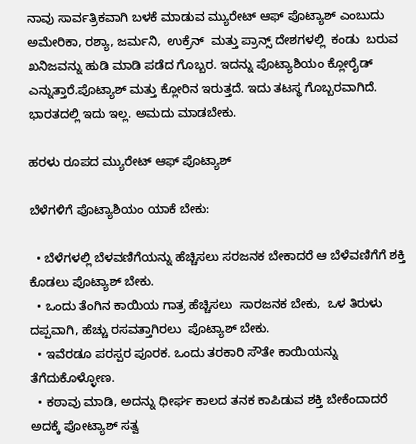ನಾವು ಸಾರ್ವತ್ರಿಕವಾಗಿ ಬಳಕೆ ಮಾಡುವ ಮ್ಯುರೇಟ್ ಆಫ್ ಪೊಟ್ಯಾಶ್ ಎಂಬುದು  ಅಮೇರಿಕಾ, ರಶ್ಯಾ, ಜರ್ಮನಿ,  ಉಕ್ರೆನ್  ಮತ್ತು ಪ್ರಾನ್ಸ್ ದೇಶಗಳಲ್ಲಿ  ಕಂಡು  ಬರುವ ಖನಿಜವನ್ನು ಹುಡಿ ಮಾಡಿ ಪಡೆದ ಗೊಬ್ಬರ. ಇದನ್ನು ಪೊಟ್ಯಾಶಿಯಂ ಕ್ಲೋರೈಡ್ ಎನ್ನುತ್ತಾರೆ.ಪೊಟ್ಯಾಶ್ ಮತ್ತು ಕ್ಲೋರಿನ ಇರುತ್ತದೆ. ಇದು ತಟಸ್ಥ ಗೊಬ್ಬರವಾಗಿದೆ. ಭಾರತದಲ್ಲಿ ಇದು ಇಲ್ಲ. ಅಮದು ಮಾಡಬೇಕು.

ಹರಳು ರೂಪದ ಮ್ಯುರೇಟ್ ಆಫ್ ಪೊಟ್ಯಾಶ್

ಬೆಳೆಗಳಿಗೆ ಪೊಟ್ಯಾಶಿಯಂ ಯಾಕೆ ಬೇಕು:

  • ಬೆಳೆಗಳಲ್ಲಿ ಬೆಳವಣಿಗೆಯನ್ನು ಹೆಚ್ಚಿಸಲು ಸರಜನಕ ಬೇಕಾದರೆ ಆ ಬೆಳೆವಣಿಗೆಗೆ ಶಕ್ತಿ ಕೊಡಲು ಪೊಟ್ಯಾಶ್ ಬೇಕು.
  • ಒಂದು ತೆಂಗಿನ ಕಾಯಿಯ ಗಾತ್ರ ಹೆಚ್ಚಿಸಲು  ಸಾರಜನಕ ಬೇಕು,  ಒಳ ತಿರುಳು ದಪ್ಪವಾಗಿ, ಹೆಚ್ಚು ರಸವತ್ತಾಗಿರಲು  ಪೊಟ್ಯಾಶ್ ಬೇಕು.
  • ಇವೆರಡೂ ಪರಸ್ಪರ ಪೂರಕ. ಒಂದು ತರಕಾರಿ ಸೌತೇ ಕಾಯಿಯನ್ನು ತೆಗೆದುಕೊಳ್ಳೋಣ.
  • ಕಠಾವು ಮಾಡಿ, ಅದನ್ನು ಧೀರ್ಘ ಕಾಲದ ತನಕ ಕಾಪಿಡುವ ಶಕ್ತಿ ಬೇಕೆಂದಾದರೆ ಅದಕ್ಕೆ ಪೋಟ್ಯಾಶ್ ಸತ್ವ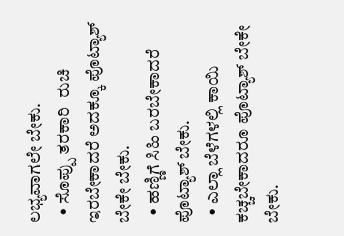ಲಭ್ಯವಾಗಲೇ ಬೇಕು.
  • ಸೊಪ್ಪು ತರಕಾರಿ  ರುಚಿ ಇರಬೇಕಾದರೆ ಅದಕ್ಕೂ ಪೊಟ್ಯಾಶ್ ಬೇಕೇ ಬೇಕು.
  • ಹಣ್ಣಿಗೆ ಸಿಹಿ ಬರಬೇಕಾದರೆ ಪೊಟ್ಯಾಶ್ ಬೇಕು.
  • ಎಲ್ಲಾ ಬೆಳೆಗಳಲ್ಲಿ ಕಾಯಿ ಕಚ್ಚಬೇಕಾದರೂ ಪೊಟ್ಯಾಶ್ ಬೇಕೇ ಬೇಕು.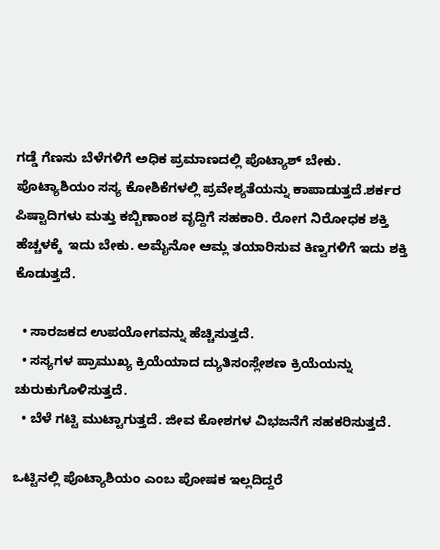ಗಡ್ಡೆ ಗೆಣಸು ಬೆಳೆಗಳಿಗೆ ಅಧಿಕ ಪ್ರಮಾಣದಲ್ಲಿ ಪೊಟ್ಯಾಶ್ ಬೇಕು. ಪೊಟ್ಯಾಶಿಯಂ ಸಸ್ಯ ಕೋಶಿಕೆಗಳಲ್ಲಿ ಪ್ರವೇಶ್ಯತೆಯನ್ನು ಕಾಪಾಡುತ್ತದೆ.ಶರ್ಕರ ಪಿಷ್ಟಾದಿಗಳು ಮತ್ತು ಕಬ್ಬಿಣಾಂಶ ವೃದ್ದಿಗೆ ಸಹಕಾರಿ. ರೋಗ ನಿರೋಧಕ ಶಕ್ತಿ ಹೆಚ್ಚಳಕ್ಕೆ  ಇದು ಬೇಕು. ಅಮೈನೋ ಆಮ್ಲ ತಯಾರಿಸುವ ಕಿಣ್ವಗಳಿಗೆ ಇದು ಶಕ್ತಿ ಕೊಡುತ್ತದೆ.

  • ಸಾರಜಕದ ಉಪಯೋಗವನ್ನು ಹೆಚ್ಚಿಸುತ್ತದೆ.
  • ಸಸ್ಯಗಳ ಪ್ರಾಮುಖ್ಯ ಕ್ರಿಯೆಯಾದ ದ್ಯುತಿಸಂಸ್ಲೇಶಣ ಕ್ರಿಯೆಯನ್ನು ಚುರುಕುಗೊಳಿಸುತ್ತದೆ.
  • ಬೆಳೆ ಗಟ್ಟಿ ಮುಟ್ಟಾಗುತ್ತದೆ. ಜೀವ ಕೋಶಗಳ ವಿಭಜನೆಗೆ ಸಹಕರಿಸುತ್ತದೆ.

ಒಟ್ಟಿನಲ್ಲಿ ಪೊಟ್ಯಾಶಿಯಂ ಎಂಬ ಪೋಷಕ ಇಲ್ಲದಿದ್ದರೆ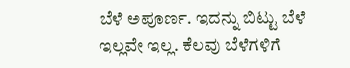ಬೆಳೆ ಅಪೂರ್ಣ. ಇದನ್ನು ಬಿಟ್ಟು ಬೆಳೆ ಇಲ್ಲವೇ ಇಲ್ಲ. ಕೆಲವು ಬೆಳೆಗಳಿಗೆ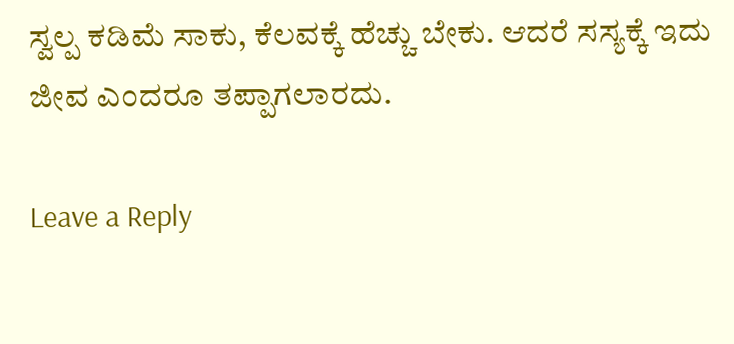ಸ್ವಲ್ಪ ಕಡಿಮೆ ಸಾಕು, ಕೆಲವಕ್ಕೆ ಹೆಚ್ಚು ಬೇಕು. ಆದರೆ ಸಸ್ಯಕ್ಕೆ ಇದು ಜೀವ ಎಂದರೂ ತಪ್ಪಾಗಲಾರದು.

Leave a Reply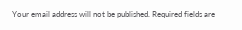Your email address will not be published. Required fields are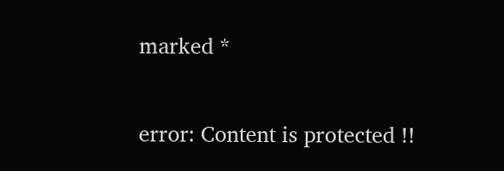marked *

error: Content is protected !!